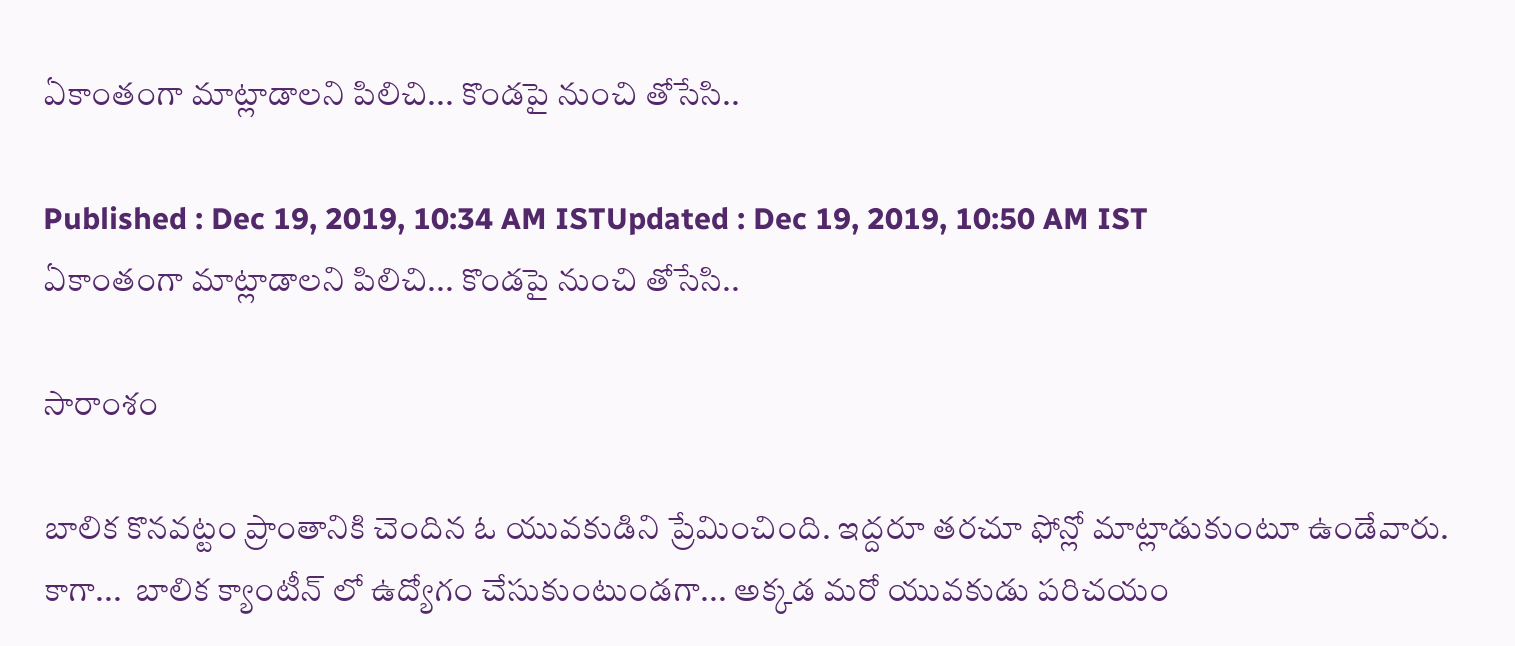ఏకాంతంగా మాట్లాడాలని పిలిచి... కొండపై నుంచి తోసేసి..

Published : Dec 19, 2019, 10:34 AM ISTUpdated : Dec 19, 2019, 10:50 AM IST
ఏకాంతంగా మాట్లాడాలని పిలిచి... కొండపై నుంచి తోసేసి..

సారాంశం

బాలిక కొనవట్టం ప్రాంతానికి చెందిన ఓ యువకుడిని ప్రేమించింది. ఇద్దరూ తరచూ ఫోన్లో మాట్లాడుకుంటూ ఉండేవారు. కాగా...  బాలిక క్యాంటీన్ లో ఉద్యోగం చేసుకుంటుండగా... అక్కడ మరో యువకుడు పరిచయం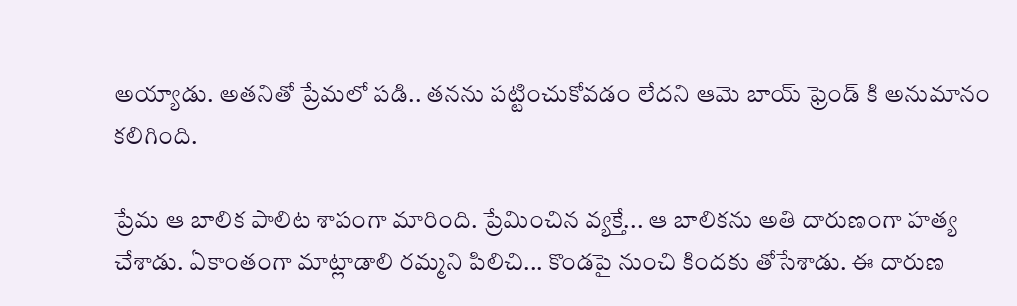అయ్యాడు. అతనితో ప్రేమలో పడి.. తనను పట్టించుకోవడం లేదని ఆమె బాయ్ ఫ్రెండ్ కి అనుమానం కలిగింది.

ప్రేమ ఆ బాలిక పాలిట శాపంగా మారింది. ప్రేమించిన వ్యక్తే... ఆ బాలికను అతి దారుణంగా హత్య చేశాడు. ఏకాంతంగా మాట్లాడాలి రమ్మని పిలిచి... కొండపై నుంచి కిందకు తోసేశాడు. ఈ దారుణ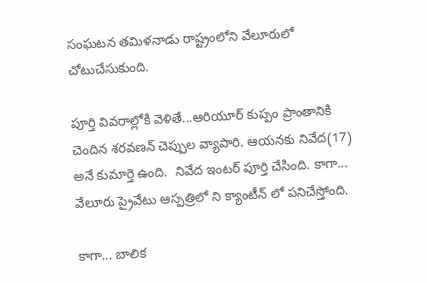సంఘటన తమిళనాడు రాష్ట్రంలోని వేలూరులో చోటుచేసుకుంది.

పూర్తి వివరాల్లోకి వెళితే...ఆరియూర్ కుప్పం ప్రాంతానికి చెందిన శరవణన్ చెప్పుల వ్యాపారి. ఆయనకు నివేద(17) అనే కుమార్తె ఉంది.  నివేద ఇంటర్ పూర్తి చేసింది. కాగా... వేలూరు ప్రైవేటు ఆస్పత్రిలో ని క్యాంటీన్ లో పనిచేస్తోంది.

కాగా... బాలిక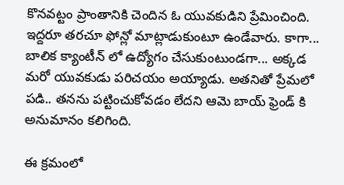కొనవట్టం ప్రాంతానికి చెందిన ఓ యువకుడిని ప్రేమించింది. ఇద్దరూ తరచూ ఫోన్లో మాట్లాడుకుంటూ ఉండేవారు. కాగా...  బాలిక క్యాంటీన్ లో ఉద్యోగం చేసుకుంటుండగా... అక్కడ మరో యువకుడు పరిచయం అయ్యాడు. అతనితో ప్రేమలో పడి.. తనను పట్టించుకోవడం లేదని ఆమె బాయ్ ఫ్రెండ్ కి అనుమానం కలిగింది.

ఈ క్రమంలో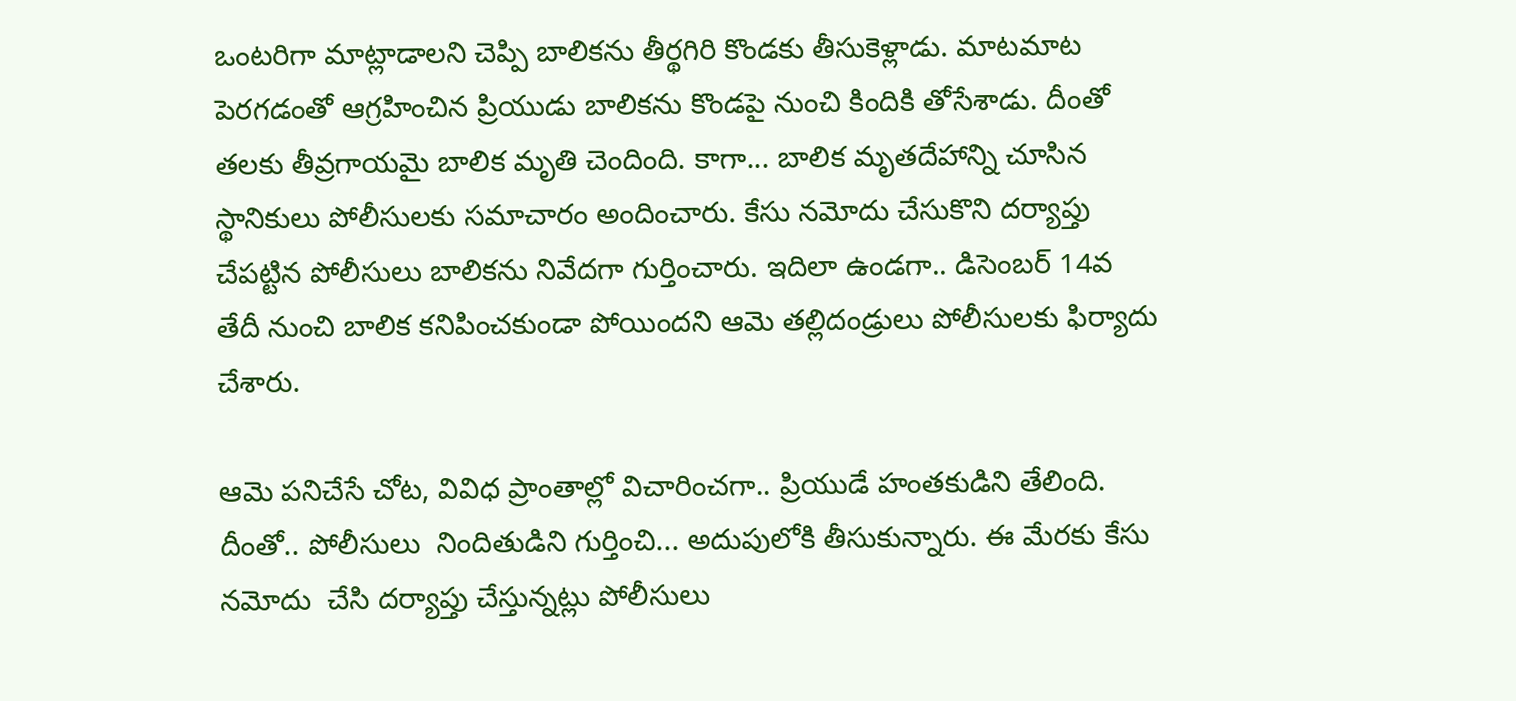ఒంటరిగా మాట్లాడాలని చెప్పి బాలికను తీర్థగిరి కొండకు తీసుకెళ్లాడు. మాటమాట పెరగడంతో ఆగ్రహించిన ప్రియుడు బాలికను కొండపై నుంచి కిందికి తోసేశాడు. దీంతో తలకు తీవ్రగాయమై బాలిక మృతి చెందింది. కాగా... బాలిక మృతదేహాన్ని చూసిన స్థానికులు పోలీసులకు సమాచారం అందించారు. కేసు నమోదు చేసుకొని దర్యాప్తు చేపట్టిన పోలీసులు బాలికను నివేదగా గుర్తించారు. ఇదిలా ఉండగా.. డిసెంబర్ 14వ తేదీ నుంచి బాలిక కనిపించకుండా పోయిందని ఆమె తల్లిదండ్రులు పోలీసులకు ఫిర్యాదు చేశారు.

ఆమె పనిచేసే చోట, వివిధ ప్రాంతాల్లో విచారించగా.. ప్రియుడే హంతకుడిని తేలింది. దీంతో.. పోలీసులు  నిందితుడిని గుర్తించి... అదుపులోకి తీసుకున్నారు. ఈ మేరకు కేసు నమోదు  చేసి దర్యాప్తు చేస్తున్నట్లు పోలీసులు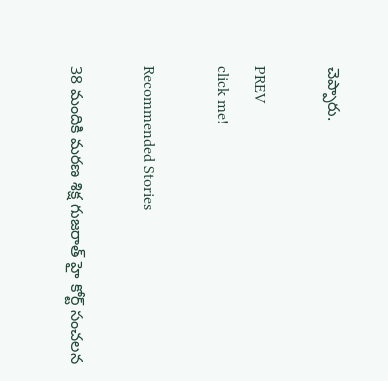చెప్పారు.

PREV
click me!

Recommended Stories

38 మందికి మరణ శిక్ష గుజరాత్ హై కోర్ట్ సంచలన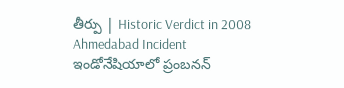తీర్పు | Historic Verdict in 2008 Ahmedabad Incident
ఇండోనేషియాలో ప్రంబనన్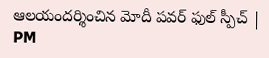ఆలయందర్శించిన మోదీ పవర్ ఫుల్ స్పీచ్ | PM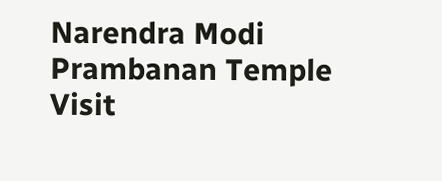Narendra Modi Prambanan Temple Visit